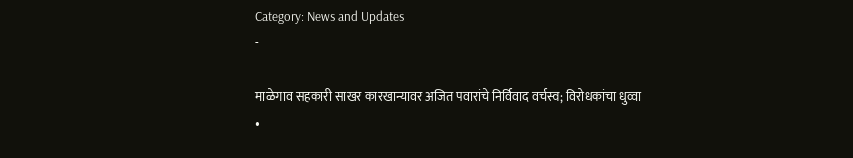Category: News and Updates
-

माळेगाव सहकारी साखर कारखान्यावर अजित पवारांचे निर्विवाद वर्चस्व; विरोधकांचा धुव्वा
•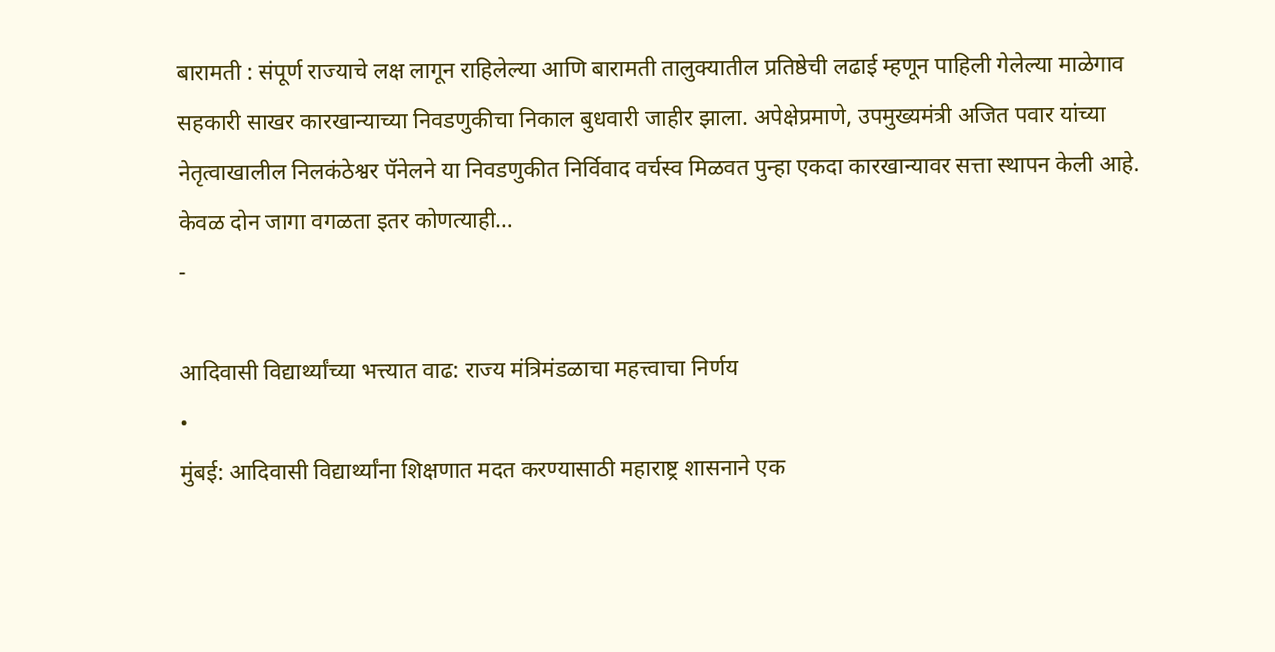बारामती : संपूर्ण राज्याचे लक्ष लागून राहिलेल्या आणि बारामती तालुक्यातील प्रतिष्ठेची लढाई म्हणून पाहिली गेलेल्या माळेगाव सहकारी साखर कारखान्याच्या निवडणुकीचा निकाल बुधवारी जाहीर झाला. अपेक्षेप्रमाणे, उपमुख्यमंत्री अजित पवार यांच्या नेतृत्वाखालील निलकंठेश्वर पॅनेलने या निवडणुकीत निर्विवाद वर्चस्व मिळवत पुन्हा एकदा कारखान्यावर सत्ता स्थापन केली आहे. केवळ दोन जागा वगळता इतर कोणत्याही…
-

आदिवासी विद्यार्थ्यांच्या भत्त्यात वाढ: राज्य मंत्रिमंडळाचा महत्त्वाचा निर्णय
•
मुंबई: आदिवासी विद्यार्थ्यांना शिक्षणात मदत करण्यासाठी महाराष्ट्र शासनाने एक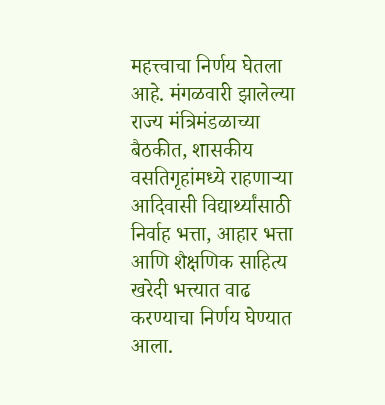महत्त्वाचा निर्णय घेतला आहे. मंगळवारी झालेल्या राज्य मंत्रिमंडळाच्या बैठकीत, शासकीय वसतिगृहांमध्ये राहणाऱ्या आदिवासी विद्यार्थ्यांसाठी निर्वाह भत्ता, आहार भत्ता आणि शैक्षणिक साहित्य खरेदी भत्त्यात वाढ करण्याचा निर्णय घेण्यात आला.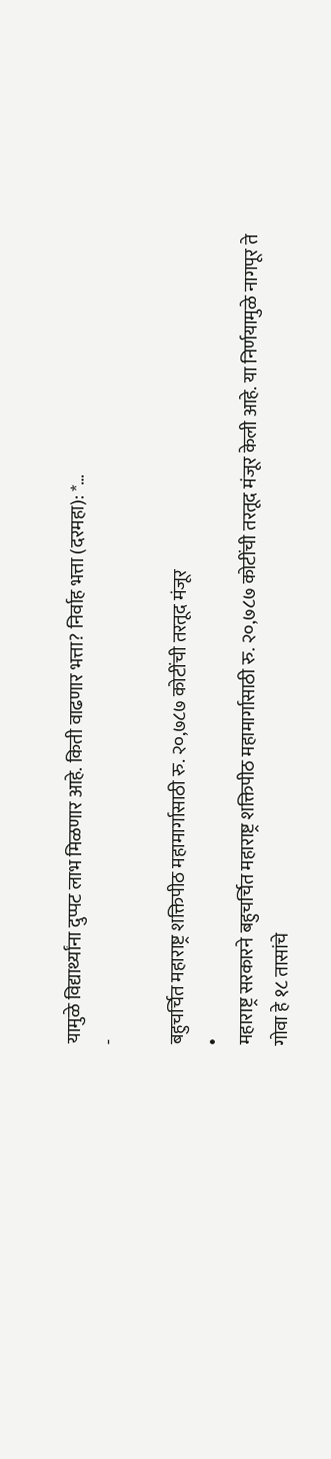यामुळे विद्यार्थ्यांना दुप्पट लाभ मिळणार आहे. किती वाढणार भत्ता? निर्वाह भत्ता (दरमहा): *…
-

बहुचर्चित महाराष्ट्र शक्तिपीठ महामार्गासाठी रु. २०,७८७ कोटींची तरतूद मंजूर
•
महाराष्ट्र सरकारने बहुचर्चित महाराष्ट्र शक्तिपीठ महामार्गासाठी रु. २०,७८७ कोटींची तरतूद मंजूर केली आहे. या निर्णयामुळे नागपूर ते गोवा हे १८ तासांचे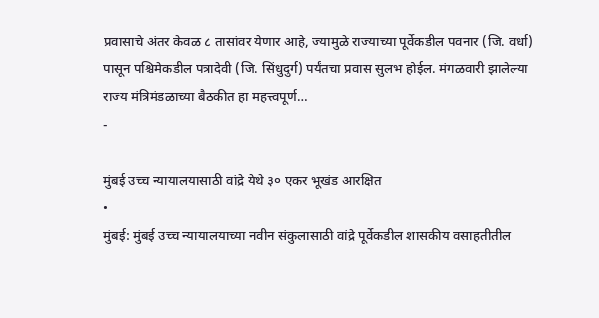प्रवासाचे अंतर केवळ ८ तासांवर येणार आहे, ज्यामुळे राज्याच्या पूर्वेकडील पवनार (जि. वर्धा) पासून पश्चिमेकडील पत्रादेवी (जि. सिंधुदुर्ग) पर्यंतचा प्रवास सुलभ होईल. मंगळवारी झालेल्या राज्य मंत्रिमंडळाच्या बैठकीत हा महत्त्वपूर्ण…
-

मुंबई उच्च न्यायालयासाठी वांद्रे येथे ३० एकर भूखंड आरक्षित
•
मुंबई: मुंबई उच्च न्यायालयाच्या नवीन संकुलासाठी वांद्रे पूर्वेकडील शासकीय वसाहतीतील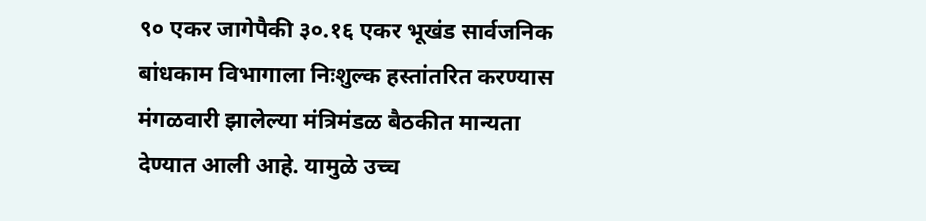९० एकर जागेपैकी ३०.१६ एकर भूखंड सार्वजनिक बांधकाम विभागाला निःशुल्क हस्तांतरित करण्यास मंगळवारी झालेल्या मंत्रिमंडळ बैठकीत मान्यता देण्यात आली आहे. यामुळे उच्च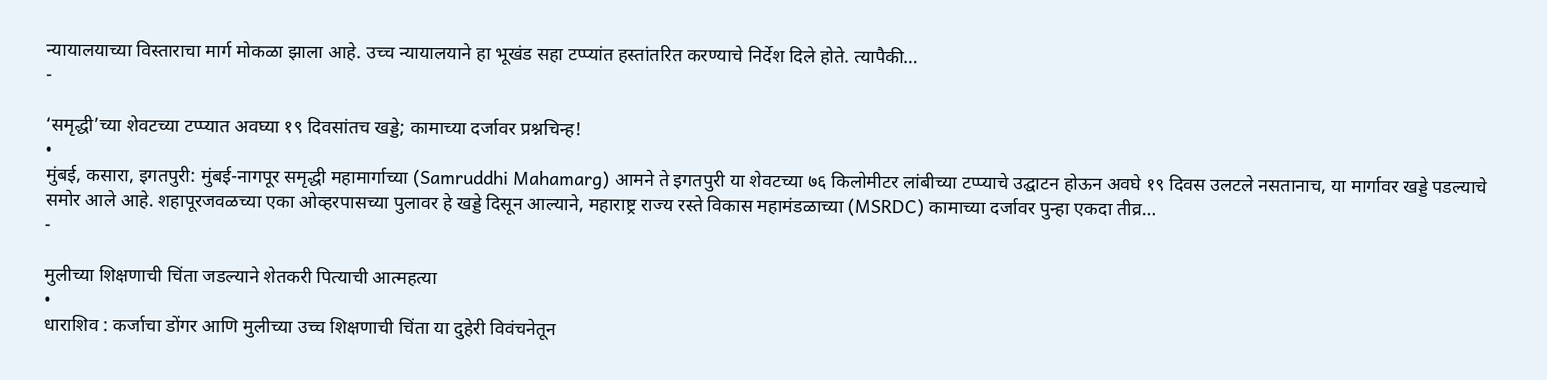न्यायालयाच्या विस्ताराचा मार्ग मोकळा झाला आहे. उच्च न्यायालयाने हा भूखंड सहा टप्प्यांत हस्तांतरित करण्याचे निर्देश दिले होते. त्यापैकी…
-

‘समृद्धी’च्या शेवटच्या टप्प्यात अवघ्या १९ दिवसांतच खड्डे; कामाच्या दर्जावर प्रश्नचिन्ह!
•
मुंबई, कसारा, इगतपुरी: मुंबई-नागपूर समृद्धी महामार्गाच्या (Samruddhi Mahamarg) आमने ते इगतपुरी या शेवटच्या ७६ किलोमीटर लांबीच्या टप्प्याचे उद्घाटन होऊन अवघे १९ दिवस उलटले नसतानाच, या मार्गावर खड्डे पडल्याचे समोर आले आहे. शहापूरजवळच्या एका ओव्हरपासच्या पुलावर हे खड्डे दिसून आल्याने, महाराष्ट्र राज्य रस्ते विकास महामंडळाच्या (MSRDC) कामाच्या दर्जावर पुन्हा एकदा तीव्र…
-

मुलीच्या शिक्षणाची चिंता जडल्याने शेतकरी पित्याची आत्महत्या
•
धाराशिव : कर्जाचा डोंगर आणि मुलीच्या उच्च शिक्षणाची चिंता या दुहेरी विवंचनेतून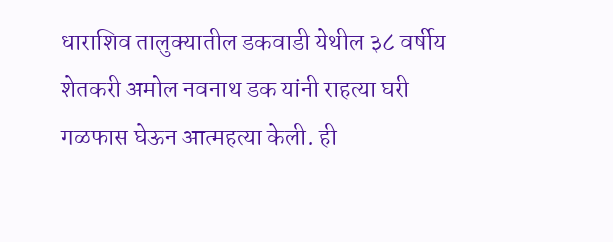धाराशिव तालुक्यातील डकवाडी येथील ३८ वर्षीय शेतकरी अमोल नवनाथ डक यांनी राहत्या घरी गळफास घेऊन आत्महत्या केली. ही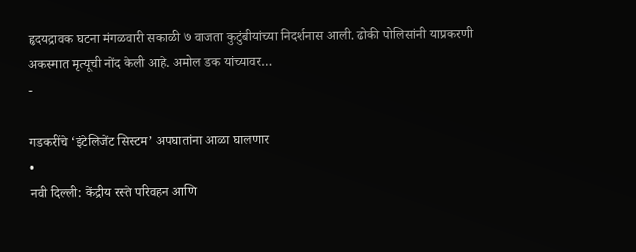हृदयद्रावक घटना मंगळवारी सकाळी ७ वाजता कुटुंबीयांच्या निदर्शनास आली. ढोकी पोलिसांनी याप्रकरणी अकस्मात मृत्यूची नोंद केली आहे. अमोल डक यांच्यावर…
-

गडकरींचे ‘इंटेलिजेंट सिस्टम’ अपघातांना आळा घालणार
•
नवी दिल्ली: केंद्रीय रस्ते परिवहन आणि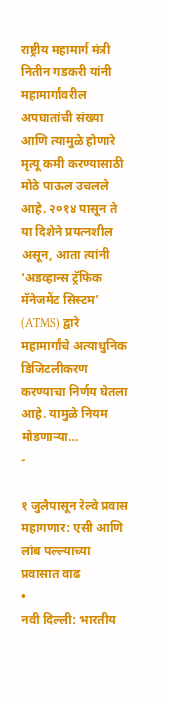राष्ट्रीय महामार्ग मंत्री नितीन गडकरी यांनी महामार्गांवरील अपघातांची संख्या आणि त्यामुळे होणारे मृत्यू कमी करण्यासाठी मोठे पाऊल उचलले आहे. २०१४ पासून ते या दिशेने प्रयत्नशील असून, आता त्यांनी ‘अडव्हान्स ट्रॅफिक मॅनेजमेंट सिस्टम’ (ATMS) द्वारे महामार्गांचे अत्याधुनिक डिजिटलीकरण करण्याचा निर्णय घेतला आहे. यामुळे नियम मोडणाऱ्या…
-

१ जुलैपासून रेल्वे प्रवास महागणार: एसी आणि लांब पल्ल्याच्या प्रवासात वाढ
•
नवी दिल्ली: भारतीय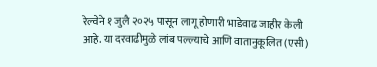रेल्वेने १ जुलै २०२५ पासून लागू होणारी भाडेवाढ जाहीर केली आहे. या दरवाढीमुळे लांब पल्ल्याचे आणि वातानुकूलित (एसी)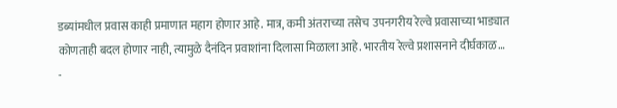डब्यांमधील प्रवास काही प्रमाणात महाग होणार आहे. मात्र, कमी अंतराच्या तसेच उपनगरीय रेल्वे प्रवासाच्या भाड्यात कोणताही बदल होणार नाही, त्यामुळे दैनंदिन प्रवाशांना दिलासा मिळाला आहे. भारतीय रेल्वे प्रशासनाने दीर्घकाळ…
-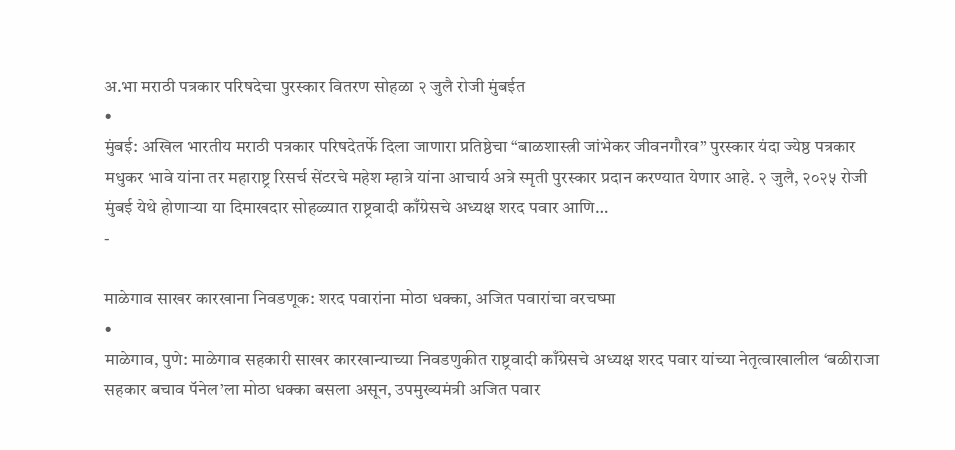अ.भा मराठी पत्रकार परिषदेचा पुरस्कार वितरण सोहळा २ जुलै रोजी मुंबईत
•
मुंबई: अखिल भारतीय मराठी पत्रकार परिषदेतर्फे दिला जाणारा प्रतिष्ठेचा “बाळशास्त्री जांभेकर जीवनगौरव” पुरस्कार यंदा ज्येष्ठ पत्रकार मधुकर भावे यांना तर महाराष्ट्र रिसर्च सेंटरचे महेश म्हात्रे यांना आचार्य अत्रे स्मृती पुरस्कार प्रदान करण्यात येणार आहे. २ जुलै, २०२५ रोजी मुंबई येथे होणाऱ्या या दिमाखदार सोहळ्यात राष्ट्रवादी काँग्रेसचे अध्यक्ष शरद पवार आणि…
-

माळेगाव साखर कारखाना निवडणूक: शरद पवारांना मोठा धक्का, अजित पवारांचा वरचष्मा
•
माळेगाव, पुणे: माळेगाव सहकारी साखर कारखान्याच्या निवडणुकीत राष्ट्रवादी काँग्रेसचे अध्यक्ष शरद पवार यांच्या नेतृत्वाखालील ‘बळीराजा सहकार बचाव पॅनेल’ला मोठा धक्का बसला असून, उपमुख्यमंत्री अजित पवार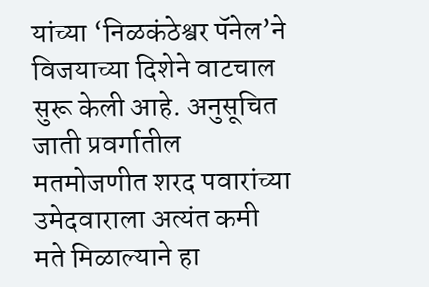यांच्या ‘निळकंठेश्वर पॅनेल’ने विजयाच्या दिशेने वाटचाल सुरू केली आहे. अनुसूचित जाती प्रवर्गातील मतमोजणीत शरद पवारांच्या उमेदवाराला अत्यंत कमी मते मिळाल्याने हा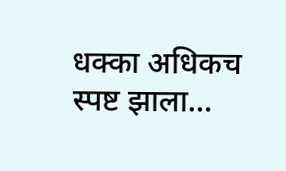धक्का अधिकच स्पष्ट झाला…